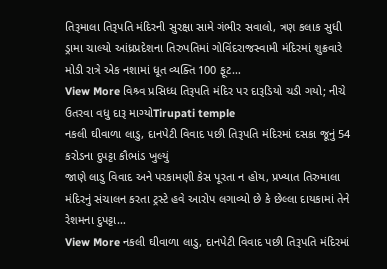તિરૂમાલા તિરૂપતિ મંદિરની સુરક્ષા સામે ગંભીર સવાલો, ત્રણ કલાક સુધી ડ્રામા ચાલ્યો આંધ્રપ્રદેશના તિરુપતિમાં ગોવિંદરાજસ્વામી મંદિરમાં શુક્રવારે મોડી રાત્રે એક નશામાં ધૂત વ્યક્તિ 100 ફૂટ…
View More વિશ્ર્વ પ્રસિધ્ધ તિરૂપતિ મંદિર પર દારૂડિયો ચડી ગયો; નીચે ઉતરવા વધુ દારૂ માગ્યોTirupati temple
નકલી ઘીવાળા લાડુ, દાનપેટી વિવાદ પછી તિરૂપતિ મંદિરમાં દસકા જૂનું 54 કરોડના દુપટ્ટા કૌભાંડ ખુલ્યું
જાણે લાડુ વિવાદ અને પરકામણી કેસ પૂરતા ન હોય, પ્રખ્યાત તિરુમાલા મંદિરનું સંચાલન કરતા ટ્રસ્ટે હવે આરોપ લગાવ્યો છે કે છેલ્લા દાયકામાં તેને રેશમના દુપટ્ટા…
View More નકલી ઘીવાળા લાડુ, દાનપેટી વિવાદ પછી તિરૂપતિ મંદિરમાં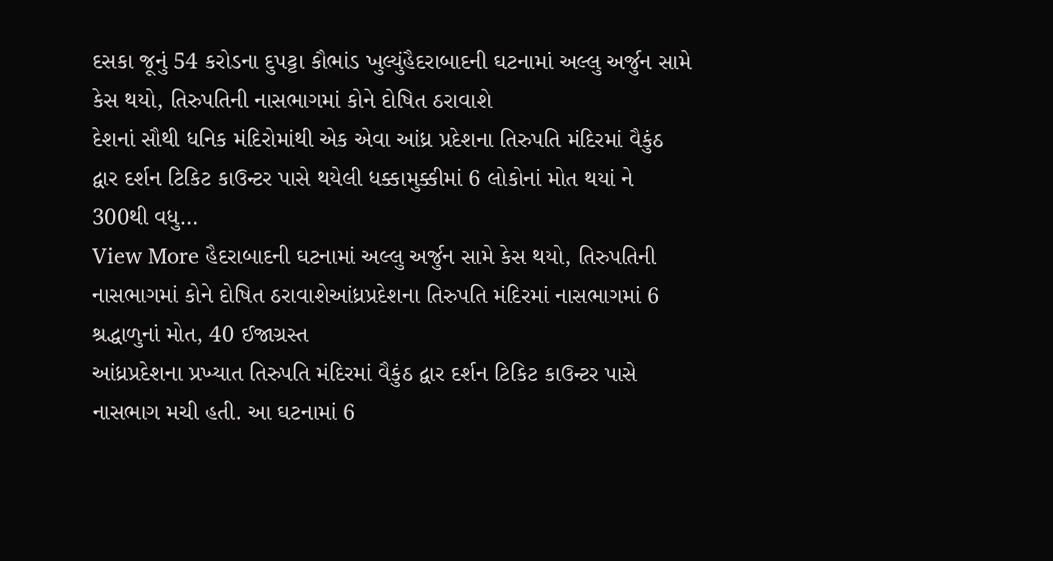દસકા જૂનું 54 કરોડના દુપટ્ટા કૌભાંડ ખુલ્યુંહૈદરાબાદની ઘટનામાં અલ્લુ અર્જુન સામે કેસ થયો, તિરુપતિની નાસભાગમાં કોને દોષિત ઠરાવાશે
દેશનાં સૌથી ધનિક મંદિરોમાંથી એક એવા આંધ્ર પ્રદેશના તિરુપતિ મંદિરમાં વૈકુંઠ દ્વાર દર્શન ટિકિટ કાઉન્ટર પાસે થયેલી ધક્કામુક્કીમાં 6 લોકોનાં મોત થયાં ને 300થી વધુ…
View More હૈદરાબાદની ઘટનામાં અલ્લુ અર્જુન સામે કેસ થયો, તિરુપતિની નાસભાગમાં કોને દોષિત ઠરાવાશેઆંધ્રપ્રદેશના તિરુપતિ મંદિરમાં નાસભાગમાં 6 શ્રદ્ધાળુનાં મોત, 40 ઈજાગ્રસ્ત
આંધ્રપ્રદેશના પ્રખ્યાત તિરુપતિ મંદિરમાં વૈકુંઠ દ્વાર દર્શન ટિકિટ કાઉન્ટર પાસે નાસભાગ મચી હતી. આ ઘટનામાં 6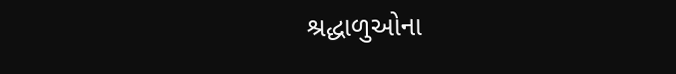શ્રદ્ધાળુઓના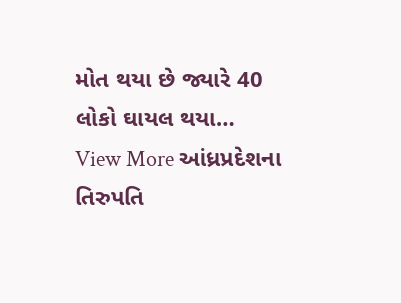મોત થયા છે જ્યારે 40 લોકો ઘાયલ થયા…
View More આંધ્રપ્રદેશના તિરુપતિ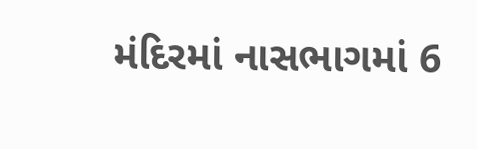મંદિરમાં નાસભાગમાં 6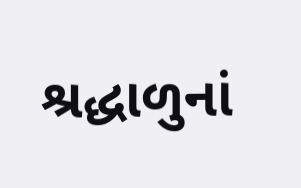શ્રદ્ધાળુનાં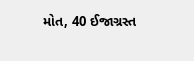મોત, 40 ઈજાગ્રસ્ત